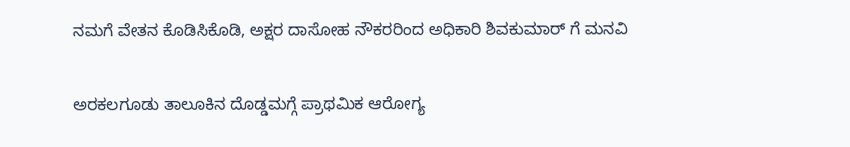ನಮಗೆ ವೇತನ ಕೊಡಿಸಿಕೊಡಿ, ಅಕ್ಷರ‌ ದಾಸೋಹ ನೌಕರರಿಂದ ಅಧಿಕಾರಿ ಶಿವಕುಮಾರ್ ಗೆ ಮನವಿ

ಅರಕಲಗೂಡು ತಾಲೂಕಿನ ದೊಡ್ಡಮಗ್ಗೆ ಪ್ರಾಥಮಿಕ ಆರೋಗ್ಯ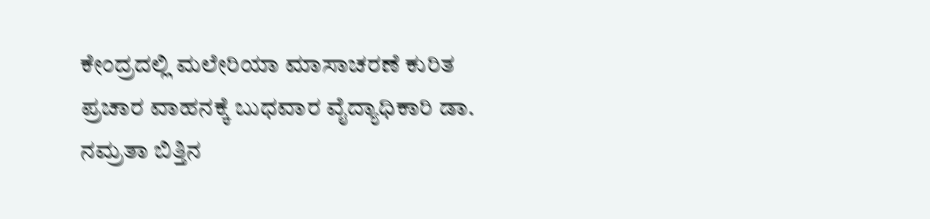ಕೇಂದ್ರದಲ್ಲಿ ಮಲೇರಿಯಾ ಮಾಸಾಚರಣೆ ಕುರಿತ ಪ್ರಚಾರ ವಾಹನಕ್ಕೆ ಬುಧವಾರ ವೈದ್ಯಾಧಿಕಾರಿ ಡಾ. ನಮ್ರತಾ ಬಿತ್ತಿನ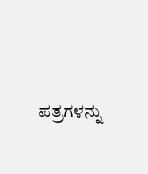ಪತ್ರಗಳನ್ನು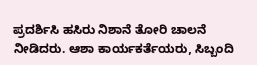ಪ್ರದರ್ಶಿಸಿ ಹಸಿರು ನಿಶಾನೆ ತೋರಿ ಚಾಲನೆ ನೀಡಿದರು. ಆಶಾ ಕಾರ್ಯಕರ್ತೆಯರು, ಸಿಬ್ಬಂದಿ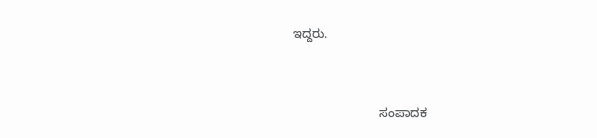ಇದ್ದರು.


                         ಸಂಪಾದಕ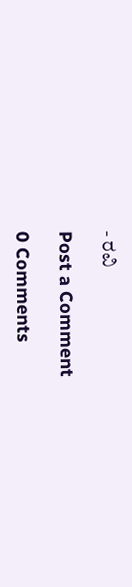- ರವಿ

Post a Comment

0 Comments